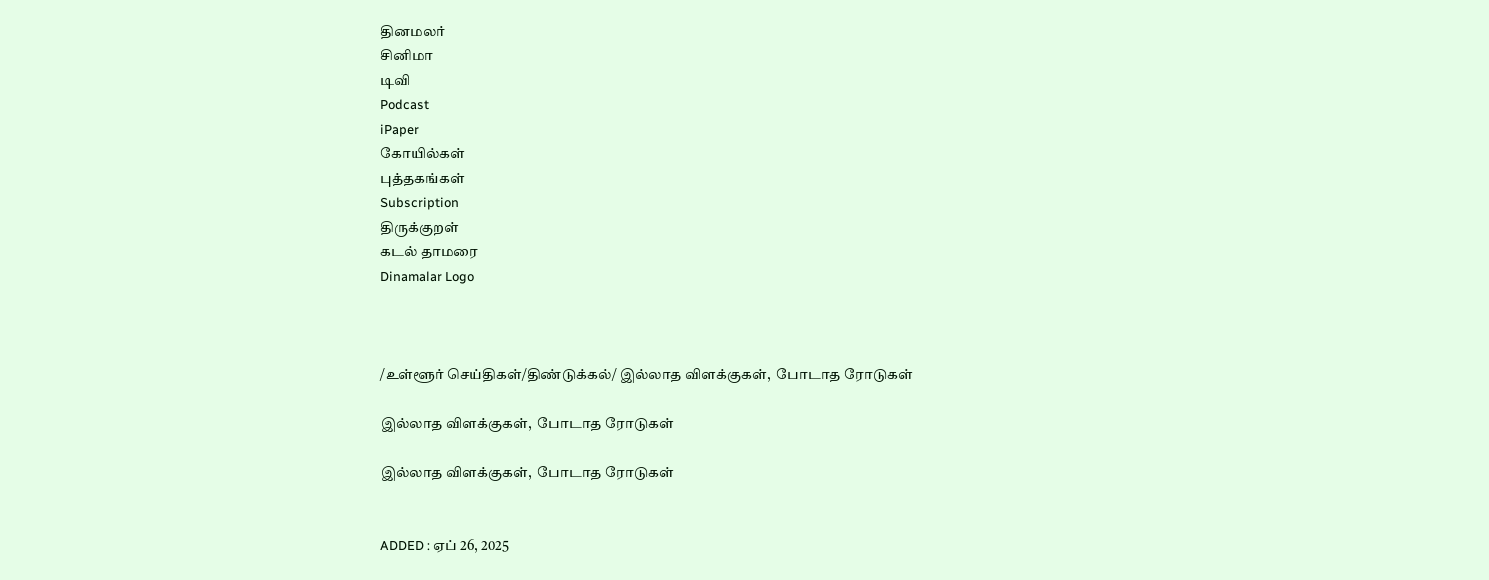தினமலர்
சினிமா
டிவி
Podcast
iPaper
கோயில்கள்
புத்தகங்கள்
Subscription
திருக்குறள்
கடல் தாமரை
Dinamalar Logo



/உள்ளூர் செய்திகள்/திண்டுக்கல்/ இல்லாத விளக்குகள்,  போடாத ரோடுகள்

இல்லாத விளக்குகள்,  போடாத ரோடுகள்

இல்லாத விளக்குகள்,  போடாத ரோடுகள்


ADDED : ஏப் 26, 2025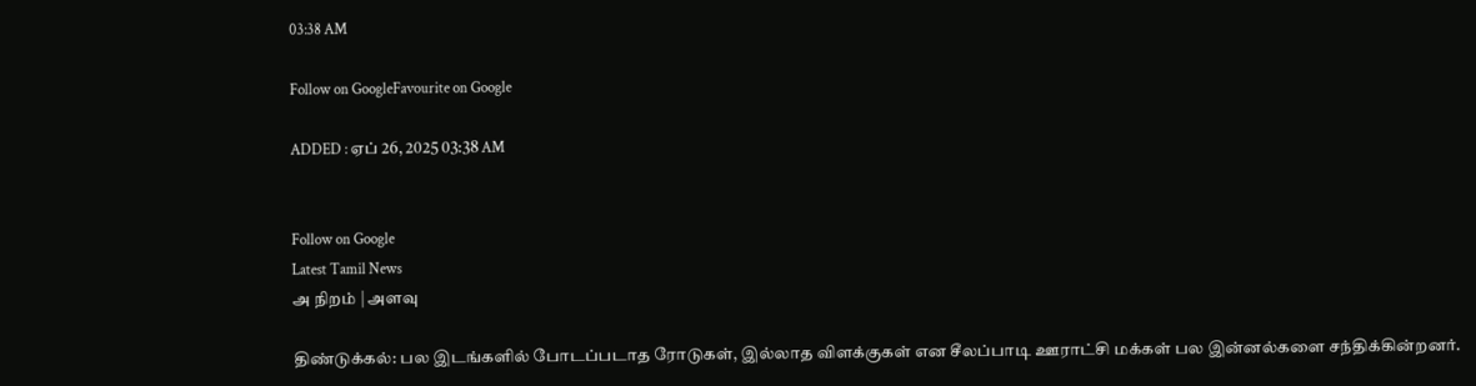03:38 AM

Follow on GoogleFavourite on Google

ADDED : ஏப் 26, 2025 03:38 AM


Follow on Google
Latest Tamil News
அ நிறம் | அளவு

திண்டுக்கல்: பல இடங்களில் போடப்படாத ரோடுகள், இல்லாத விளக்குகள் என சீலப்பாடி ஊராட்சி மக்கள் பல இன்னல்களை சந்திக்கின்றனர்.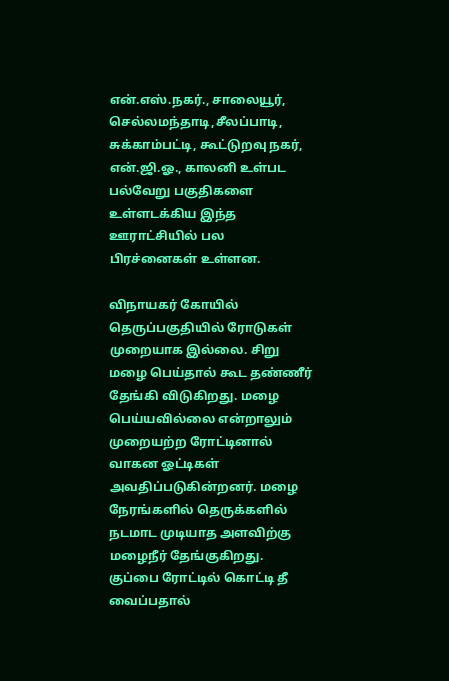என்.எஸ்.நகர்., சாலையூர், செல்லமந்தாடி,சீலப்பாடி, சுக்காம்பட்டி, கூட்டுறவு நகர், என்.ஜி.ஓ., காலனி உள்பட பல்வேறு பகுதிகளை உள்ளடக்கிய இந்த ஊராட்சியில் பல பிரச்னைகள் உள்ளன.

விநாயகர் கோயில் தெருப்பகுதியில் ரோடுகள் முறையாக இல்லை. சிறு மழை பெய்தால் கூட தண்ணீர் தேங்கி விடுகிறது. மழை பெய்யவில்லை என்றாலும் முறையற்ற ரோட்டினால் வாகன ஓட்டிகள் அவதிப்படுகின்றனர். மழை நேரங்களில் தெருக்களில் நடமாட முடியாத அளவிற்கு மழைநீர் தேங்குகிறது. குப்பை ரோட்டில் கொட்டி தீ வைப்பதால்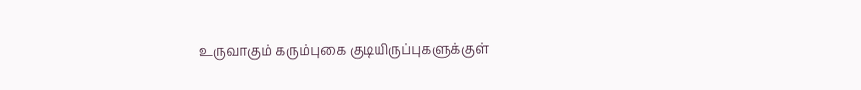உருவாகும் கரும்புகை குடியிருப்புகளுக்குள்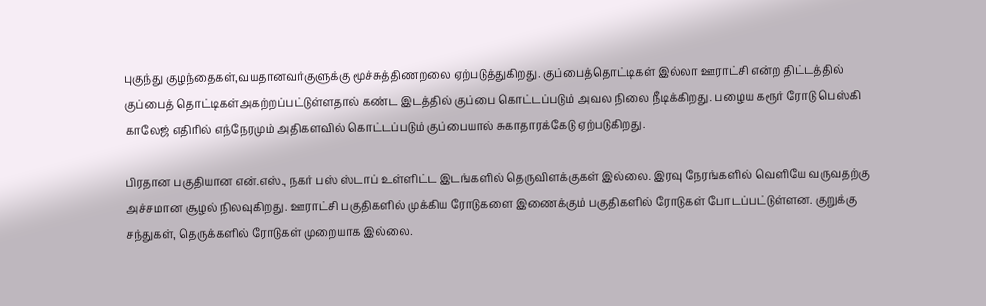புகுந்து குழந்தைகள்,வயதானவர்குளுக்கு மூச்சுத்திணறலை ஏற்படுத்துகிறது. குப்பைத்தொட்டிகள் இல்லா ஊராட்சி என்ற திட்டத்தில் குப்பைத் தொட்டிகள்அகற்றப்பட்டுள்ளதால் கண்ட இடத்தில் குப்பை கொட்டப்படும் அவல நிலை நீடிக்கிறது. பழைய கரூர் ரோடு பெஸ்கி காலேஜ் எதிரில் எந்நேரமும் அதிகளவில் கொட்டப்படும் குப்பையால் சுகாதாரக்கேடு ஏற்படுகிறது.

பிரதான பகுதியான என்.எஸ்., நகர் பஸ் ஸ்டாப் உள்ளிட்ட இடங்களில் தெருவிளக்குகள் இல்லை. இரவு நேரங்களில் வெளியே வருவதற்கு அச்சமான சூழல் நிலவுகிறது. ஊராட்சி பகுதிகளில் முக்கிய ரோடுகளை இணைக்கும் பகுதிகளில் ரோடுகள் போடப்பட்டுள்ளன. குறுக்கு சந்துகள், தெருக்களில் ரோடுகள் முறையாக இல்லை.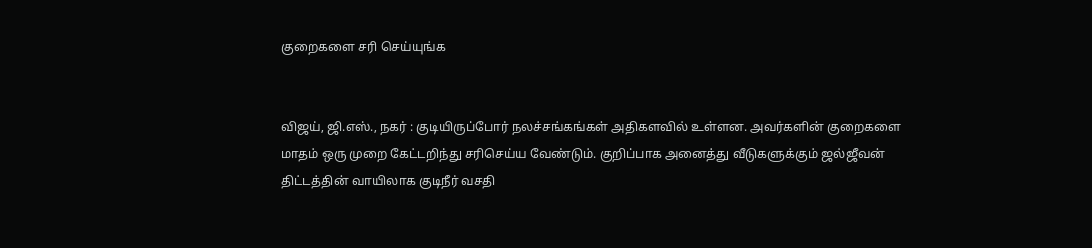குறைகளை சரி செய்யுங்க


விஜய், ஜி.எஸ்., நகர் : குடியிருப்போர் நலச்சங்கங்கள் அதிகளவில் உள்ளன. அவர்களின் குறைகளை மாதம் ஒரு முறை கேட்டறிந்து சரிசெய்ய வேண்டும். குறிப்பாக அனைத்து வீடுகளுக்கும் ஜல்ஜீவன் திட்டத்தின் வாயிலாக குடிநீர் வசதி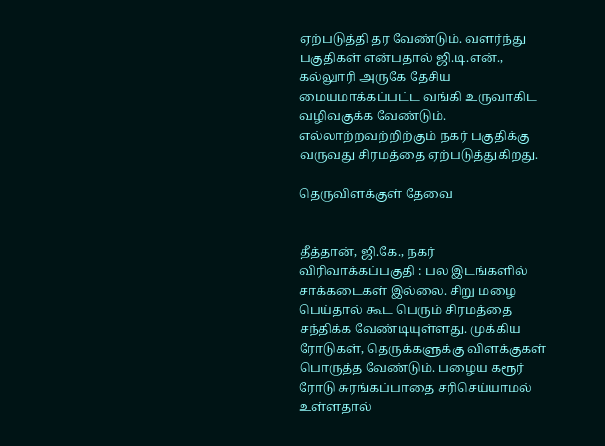ஏற்படுத்தி தர வேண்டும். வளர்ந்து பகுதிகள் என்பதால் ஜி.டி.என்., கல்லுாரி அருகே தேசிய மையமாக்கப்பட்ட வங்கி உருவாகிட வழிவகுக்க வேண்டும். எல்லாற்றவற்றிற்கும் நகர் பகுதிக்கு வருவது சிரமத்தை ஏற்படுத்துகிறது.

தெருவிளக்குள் தேவை


தீத்தான், ஜி.கே., நகர் விரிவாக்கப்பகுதி : பல இடங்களில் சாக்கடைகள் இல்லை. சிறு மழை பெய்தால் கூட பெரும் சிரமத்தை சந்திக்க வேண்டியுள்ளது. முக்கிய ரோடுகள், தெருக்களுக்கு விளக்குகள் பொருத்த வேண்டும். பழைய கரூர் ரோடு சுரங்கப்பாதை சரிசெய்யாமல் உள்ளதால்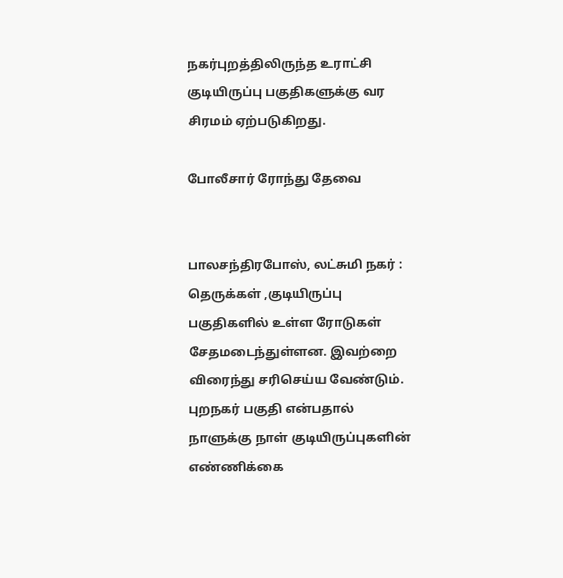நகர்புறத்திலிருந்த உராட்சி குடியிருப்பு பகுதிகளுக்கு வர சிரமம் ஏற்படுகிறது.

போலீசார் ரோந்து தேவை


பாலசந்திரபோஸ், லட்சுமி நகர் : தெருக்கள் ,குடியிருப்பு பகுதிகளில் உள்ள ரோடுகள் சேதமடைந்துள்ளன. இவற்றை விரைந்து சரிசெய்ய வேண்டும். புறநகர் பகுதி என்பதால் நாளுக்கு நாள் குடியிருப்புகளின் எண்ணிக்கை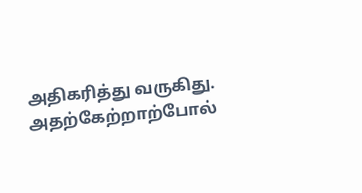அதிகரித்து வருகிது. அதற்கேற்றாற்போல்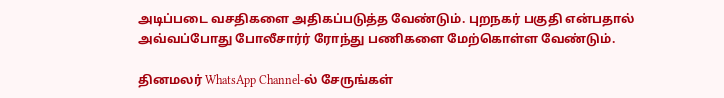அடிப்படை வசதிகளை அதிகப்படுத்த வேண்டும். புறநகர் பகுதி என்பதால் அவ்வப்போது போலீசார்ர் ரோந்து பணிகளை மேற்கொள்ள வேண்டும்.

தினமலர் WhatsApp Channel-ல் சேருங்கள்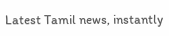Latest Tamil news, instantly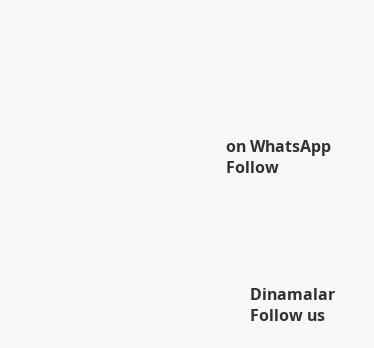on WhatsApp
Follow





      Dinamalar
      Follow us